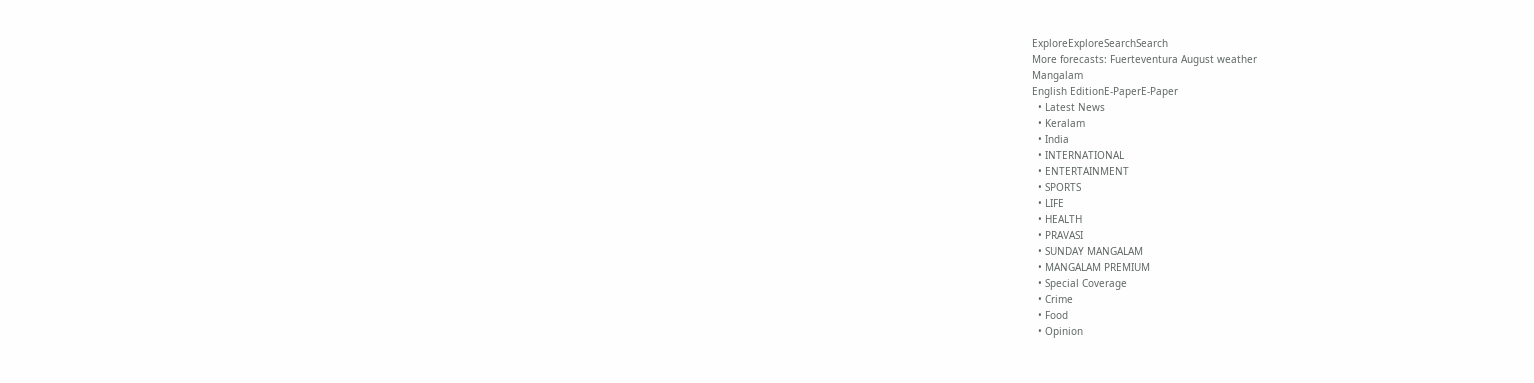ExploreExploreSearchSearch
More forecasts: Fuerteventura August weather
Mangalam
English EditionE-PaperE-Paper
  • Latest News
  • Keralam
  • India
  • INTERNATIONAL
  • ENTERTAINMENT
  • SPORTS
  • LIFE
  • HEALTH
  • PRAVASI
  • SUNDAY MANGALAM
  • MANGALAM PREMIUM
  • Special Coverage
  • Crime
  • Food
  • Opinion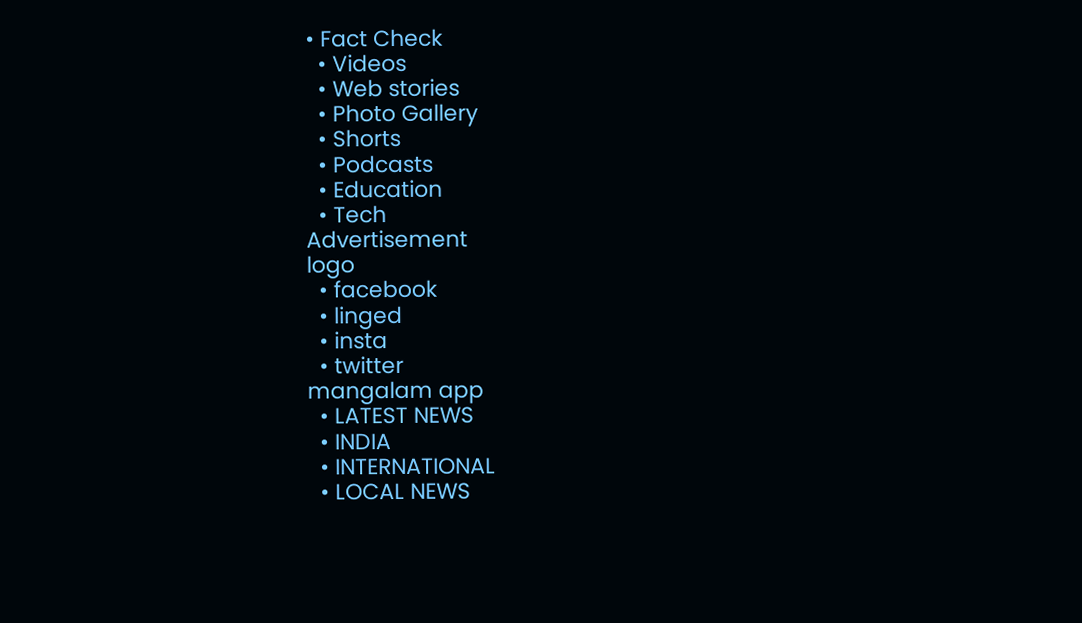• Fact Check
  • Videos
  • Web stories
  • Photo Gallery
  • Shorts
  • Podcasts
  • Education
  • Tech
Advertisement
logo
  • facebook
  • linged
  • insta
  • twitter
mangalam app
  • LATEST NEWS
  • INDIA
  • INTERNATIONAL
  • LOCAL NEWS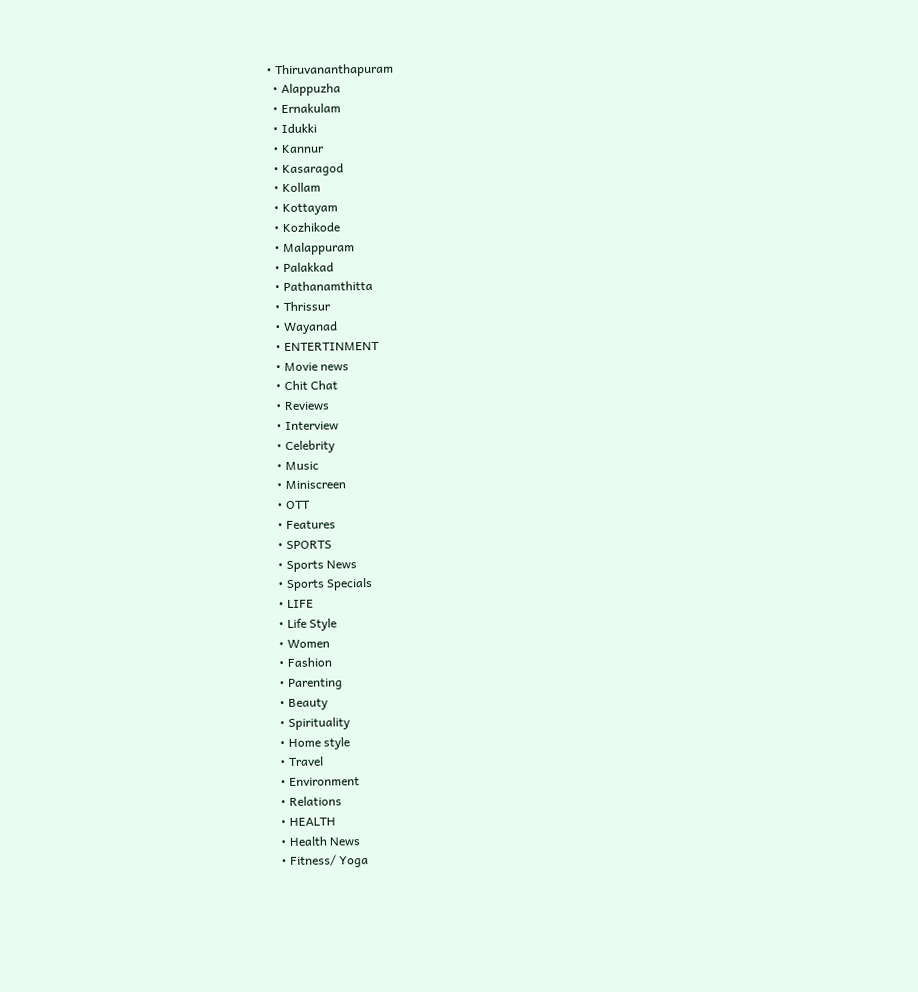• Thiruvananthapuram
  • Alappuzha
  • Ernakulam
  • Idukki
  • Kannur
  • Kasaragod
  • Kollam
  • Kottayam
  • Kozhikode
  • Malappuram
  • Palakkad
  • Pathanamthitta
  • Thrissur
  • Wayanad
  • ENTERTINMENT
  • Movie news
  • Chit Chat
  • Reviews
  • Interview
  • Celebrity
  • Music
  • Miniscreen
  • OTT
  • Features
  • SPORTS
  • Sports News
  • Sports Specials
  • LIFE
  • Life Style
  • Women
  • Fashion
  • Parenting
  • Beauty
  • Spirituality
  • Home style
  • Travel
  • Environment
  • Relations
  • HEALTH
  • Health News
  • Fitness/ Yoga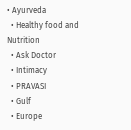• Ayurveda
  • Healthy food and Nutrition
  • Ask Doctor
  • Intimacy
  • PRAVASI
  • Gulf
  • Europe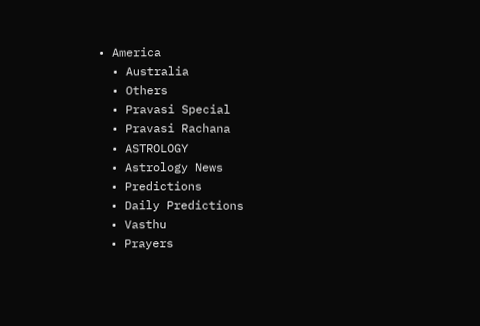• America
  • Australia
  • Others
  • Pravasi Special
  • Pravasi Rachana
  • ASTROLOGY
  • Astrology News
  • Predictions
  • Daily Predictions
  • Vasthu
  • Prayers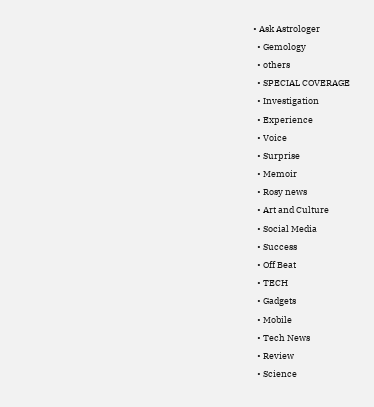• Ask Astrologer
  • Gemology
  • others
  • SPECIAL COVERAGE
  • Investigation
  • Experience
  • Voice
  • Surprise
  • Memoir
  • Rosy news
  • Art and Culture
  • Social Media
  • Success
  • Off Beat
  • TECH
  • Gadgets
  • Mobile
  • Tech News
  • Review
  • Science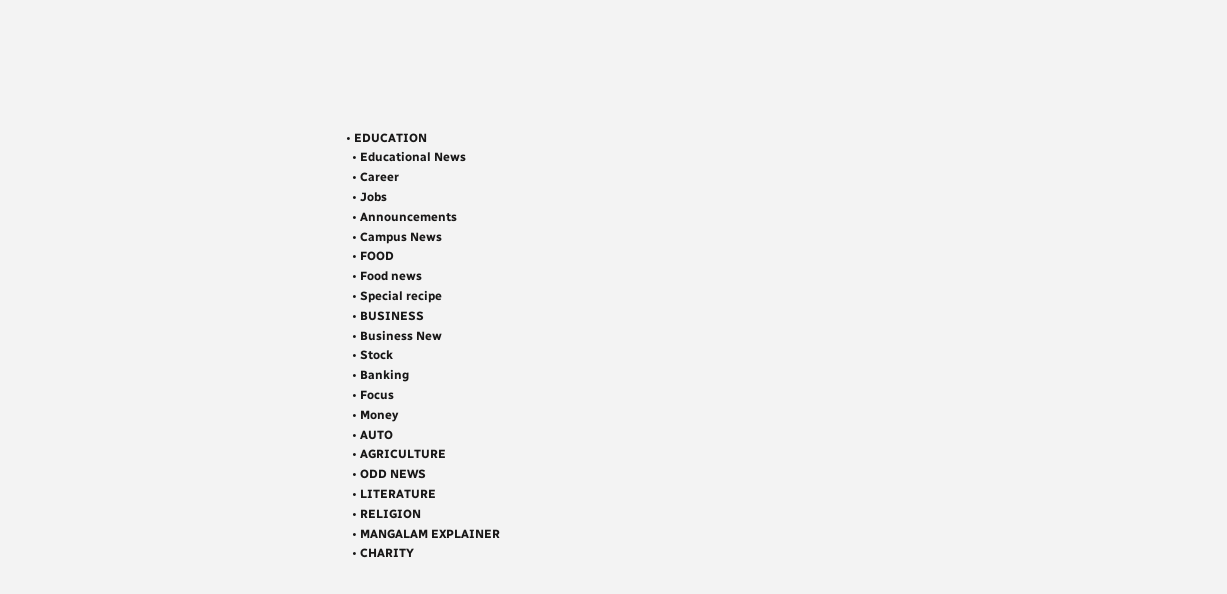• EDUCATION
  • Educational News
  • Career
  • Jobs
  • Announcements
  • Campus News
  • FOOD
  • Food news
  • Special recipe
  • BUSINESS
  • Business New
  • Stock
  • Banking
  • Focus
  • Money
  • AUTO
  • AGRICULTURE
  • ODD NEWS
  • LITERATURE
  • RELIGION
  • MANGALAM EXPLAINER
  • CHARITY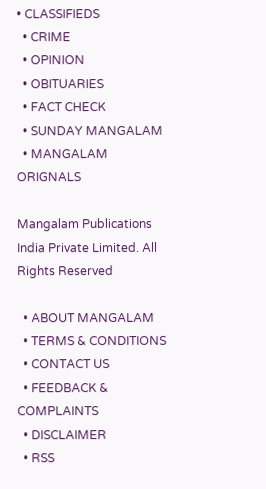• CLASSIFIEDS
  • CRIME
  • OPINION
  • OBITUARIES
  • FACT CHECK
  • SUNDAY MANGALAM
  • MANGALAM ORIGNALS

Mangalam Publications India Private Limited. All Rights Reserved

  • ABOUT MANGALAM
  • TERMS & CONDITIONS
  • CONTACT US
  • FEEDBACK & COMPLAINTS
  • DISCLAIMER
  • RSS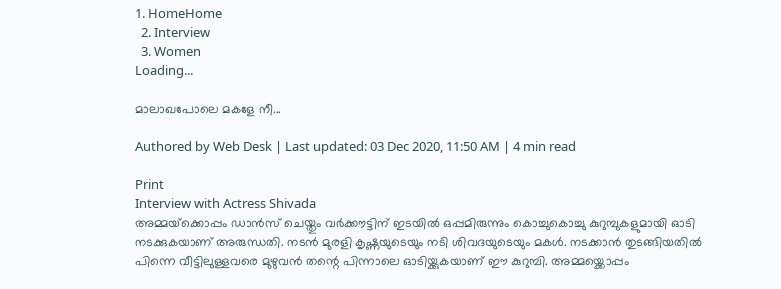1. HomeHome
  2. Interview
  3. Women
Loading...

മാലാഖപോലെ മകളേ നീ...

Authored by Web Desk | Last updated: 03 Dec 2020, 11:50 AM | 4 min read

Print
Interview with Actress Shivada
അമ്മയ്‌ക്കൊപ്പം ഡാന്‍സ് ചെയ്തും വര്‍ക്കൗട്ടിന് ഇടയില്‍ ഒപ്പമിരുന്നും കൊച്ചുകൊച്ചു കുറുമ്പുകളുമായി ഓടി നടക്കുകയാണ് അരുന്ധതി. നടന്‍ മുരളി കൃഷ്ണയുടെയും നടി ശിവദയുടെയും മകള്‍. നടക്കാന്‍ തുടങ്ങിയതില്‍ പിന്നെ വീട്ടിലുള്ളവരെ മുഴുവന്‍ തന്റെ പിന്നാലെ ഓടിയ്ക്കുകയാണ് ഈ കുറുമ്പി. അമ്മയ്ക്കൊപ്പം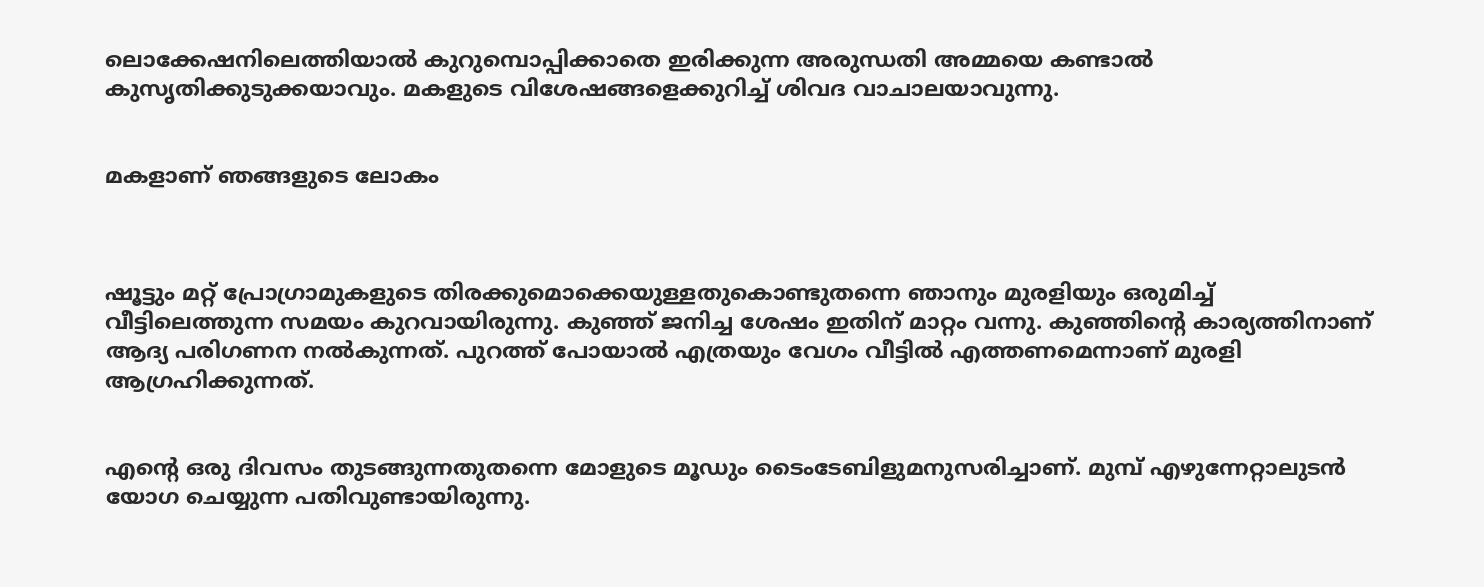ലൊക്കേഷനിലെത്തിയാല്‍ കുറുമ്പൊപ്പിക്കാതെ ഇരിക്കുന്ന അരുന്ധതി അമ്മയെ കണ്ടാല്‍ കുസൃതിക്കുടുക്കയാവും. മകളുടെ വിശേഷങ്ങളെക്കുറിച്ച് ശിവദ വാചാലയാവുന്നു.


മകളാണ് ഞങ്ങളുടെ ലോകം



ഷൂട്ടും മറ്റ് പ്രോഗ്രാമുകളുടെ തിരക്കുമൊക്കെയുള്ളതുകൊണ്ടുതന്നെ ഞാനും മുരളിയും ഒരുമിച്ച് വീട്ടിലെത്തുന്ന സമയം കുറവായിരുന്നു. കുഞ്ഞ് ജനിച്ച ശേഷം ഇതിന് മാറ്റം വന്നു. കുഞ്ഞിന്റെ കാര്യത്തിനാണ് ആദ്യ പരിഗണന നല്‍കുന്നത്. പുറത്ത് പോയാല്‍ എത്രയും വേഗം വീട്ടില്‍ എത്തണമെന്നാണ് മുരളി ആഗ്രഹിക്കുന്നത്.


എന്റെ ഒരു ദിവസം തുടങ്ങുന്നതുതന്നെ മോളുടെ മൂഡും ടൈംടേബിളുമനുസരിച്ചാണ്. മുമ്പ് എഴുന്നേറ്റാലുടന്‍ യോഗ ചെയ്യുന്ന പതിവുണ്ടായിരുന്നു.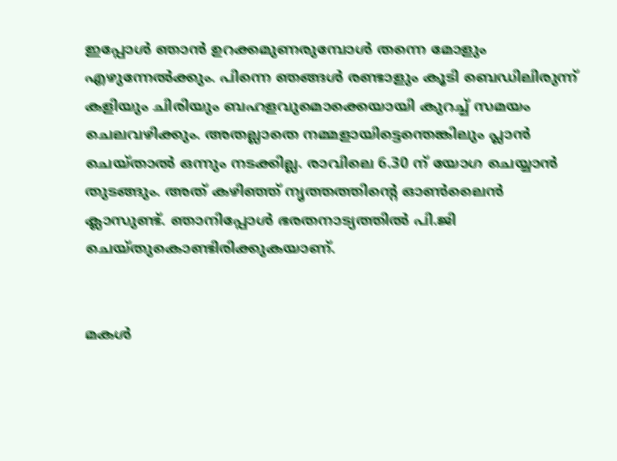ഇപ്പോള്‍ ഞാന്‍ ഉറക്കമുണരുമ്പോള്‍ തന്നെ മോളും എഴുന്നേല്‍ക്കും. പിന്നെ ഞങ്ങള്‍ രണ്ടാളും കൂടി ബെഡിലിരുന്ന് കളിയും ചിരിയും ബഹളവുമൊക്കെയായി കുറച്ച് സമയം ചെലവഴിക്കും. അതല്ലാതെ നമ്മളായിട്ടെന്തെങ്കിലും പ്ലാന്‍ ചെയ്താല്‍ ഒന്നും നടക്കില്ല. രാവിലെ 6.30 ന് യോഗ ചെയ്യാന്‍ തുടങ്ങും. അത് കഴിഞ്ഞ് നൃത്തത്തിന്റെ ഓണ്‍ലൈന്‍ ക്ലാസുണ്ട്. ഞാനിപ്പോള്‍ ഭരതനാട്യത്തില്‍ പി.ജി ചെയ്തുകൊണ്ടിരിക്കുകയാണ്.


മകള്‍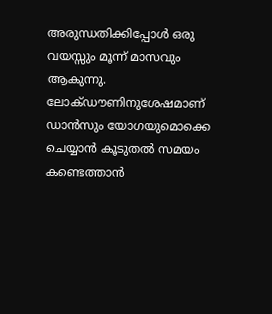അരുന്ധതിക്കിപ്പോള്‍ ഒരു വയസ്സും മൂന്ന് മാസവും ആകുന്നു. ലോക്ഡൗണിനുശേഷമാണ് ഡാന്‍സും യോഗയുമൊക്കെ ചെയ്യാന്‍ കൂടുതല്‍ സമയം കണ്ടെത്താന്‍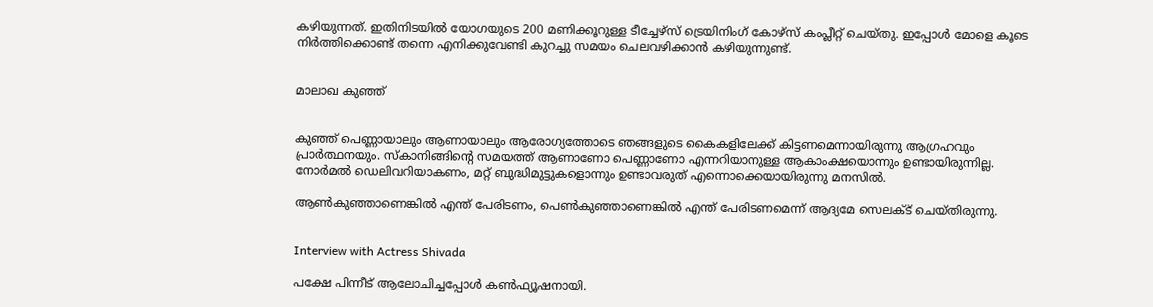കഴിയുന്നത്. ഇതിനിടയില്‍ യോഗയുടെ 200 മണിക്കൂറുള്ള ടീച്ചേഴ്സ് ട്രെയിനിംഗ് കോഴ്സ് കംപ്ലീറ്റ് ചെയ്തു. ഇപ്പോള്‍ മോളെ കൂടെ നിര്‍ത്തിക്കൊണ്ട് തന്നെ എനിക്കുവേണ്ടി കുറച്ചു സമയം ചെലവഴിക്കാന്‍ കഴിയുന്നുണ്ട്.


മാലാഖ കുഞ്ഞ്


കുഞ്ഞ് പെണ്ണായാലും ആണായാലും ആരോഗ്യത്തോടെ ഞങ്ങളുടെ കൈകളിലേക്ക് കിട്ടണമെന്നായിരുന്നു ആഗ്രഹവും പ്രാര്‍ത്ഥനയും. സ്‌കാനിങ്ങിന്റെ സമയത്ത് ആണാണോ പെണ്ണാണോ എന്നറിയാനുള്ള ആകാംക്ഷയൊന്നും ഉണ്ടായിരുന്നില്ല. നോര്‍മല്‍ ഡെലിവറിയാകണം, മറ്റ് ബുദ്ധിമുട്ടുകളൊന്നും ഉണ്ടാവരുത് എന്നൊക്കെയായിരുന്നു മനസില്‍.

ആണ്‍കുഞ്ഞാണെങ്കില്‍ എന്ത് പേരിടണം, പെണ്‍കുഞ്ഞാണെങ്കില്‍ എന്ത് പേരിടണമെന്ന് ആദ്യമേ സെലക്ട് ചെയ്തിരുന്നു.


Interview with Actress Shivada

പക്ഷേ പിന്നീട് ആലോചിച്ചപ്പോള്‍ കണ്‍ഫ്യൂഷനായി.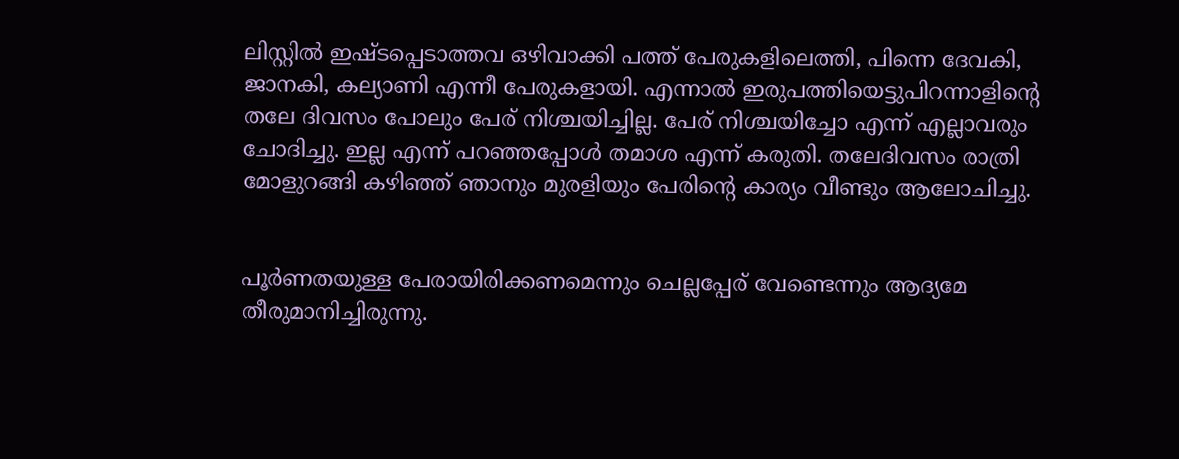ലിസ്റ്റില്‍ ഇഷ്ടപ്പെടാത്തവ ഒഴിവാക്കി പത്ത് പേരുകളിലെത്തി, പിന്നെ ദേവകി, ജാനകി, കല്യാണി എന്നീ പേരുകളായി. എന്നാല്‍ ഇരുപത്തിയെട്ടുപിറന്നാളിന്റെ തലേ ദിവസം പോലും പേര് നിശ്ചയിച്ചില്ല. പേര് നിശ്ചയിച്ചോ എന്ന് എല്ലാവരും ചോദിച്ചു. ഇല്ല എന്ന് പറഞ്ഞപ്പോള്‍ തമാശ എന്ന് കരുതി. തലേദിവസം രാത്രി മോളുറങ്ങി കഴിഞ്ഞ് ഞാനും മുരളിയും പേരിന്റെ കാര്യം വീണ്ടും ആലോചിച്ചു.


പൂര്‍ണതയുള്ള പേരായിരിക്കണമെന്നും ചെല്ലപ്പേര് വേണ്ടെന്നും ആദ്യമേ തീരുമാനിച്ചിരുന്നു.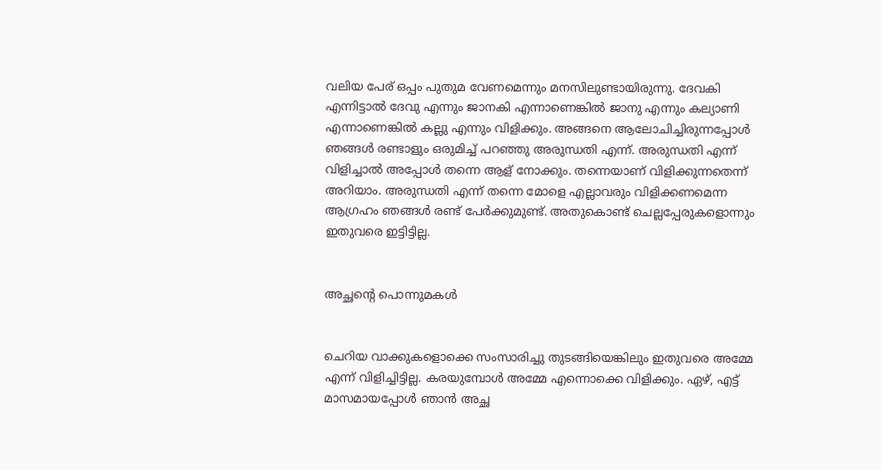വലിയ പേര് ഒപ്പം പുതുമ വേണമെന്നും മനസിലുണ്ടായിരുന്നു. ദേവകി എന്നിട്ടാല്‍ ദേവു എന്നും ജാനകി എന്നാണെങ്കില്‍ ജാനു എന്നും കല്യാണി എന്നാണെങ്കില്‍ കല്ലു എന്നും വിളിക്കും. അങ്ങനെ ആലോചിച്ചിരുന്നപ്പോള്‍ ഞങ്ങള്‍ രണ്ടാളും ഒരുമിച്ച് പറഞ്ഞു അരുന്ധതി എന്ന്. അരുന്ധതി എന്ന് വിളിച്ചാല്‍ അപ്പോള്‍ തന്നെ ആള് നോക്കും. തന്നെയാണ് വിളിക്കുന്നതെന്ന് അറിയാം. അരുന്ധതി എന്ന് തന്നെ മോളെ എല്ലാവരും വിളിക്കണമെന്ന ആഗ്രഹം ഞങ്ങള്‍ രണ്ട് പേര്‍ക്കുമുണ്ട്. അതുകൊണ്ട് ചെല്ലപ്പേരുകളൊന്നും ഇതുവരെ ഇട്ടിട്ടില്ല.


അച്ഛന്റെ പൊന്നുമകള്‍


ചെറിയ വാക്കുകളൊക്കെ സംസാരിച്ചു തുടങ്ങിയെങ്കിലും ഇതുവരെ അമ്മേ എന്ന് വിളിച്ചിട്ടില്ല. കരയുമ്പോള്‍ അമ്മേ എന്നൊക്കെ വിളിക്കും. ഏഴ്, എട്ട് മാസമായപ്പോള്‍ ഞാന്‍ അച്ഛ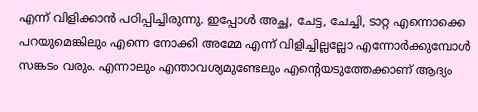എന്ന് വിളിക്കാന്‍ പഠിപ്പിച്ചിരുന്നു. ഇപ്പോള്‍ അച്ഛ, ചേട്ട, ചേച്ചി, ടാറ്റ എന്നൊക്കെ പറയുമെങ്കിലും എന്നെ നോക്കി അമ്മേ എന്ന് വിളിച്ചില്ലല്ലോ എന്നോര്‍ക്കുമ്പോള്‍ സങ്കടം വരും. എന്നാലും എന്താവശ്യമുണ്ടേലും എന്റെയടുത്തേക്കാണ് ആദ്യം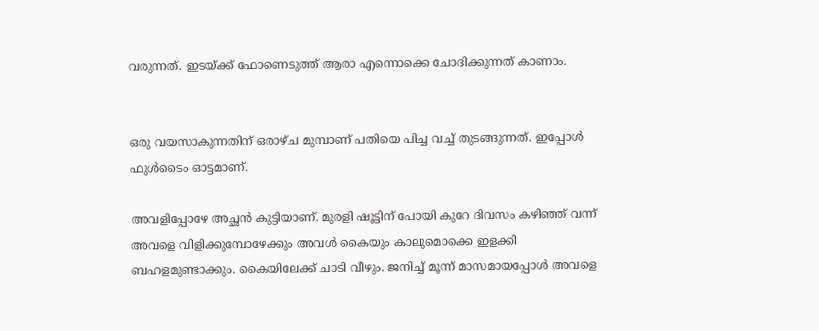വരുന്നത്. ഇടയ്ക്ക് ഫോണെടുത്ത് ആരാ എന്നൊക്കെ ചോദിക്കുന്നത് കാണാം.


ഒരു വയസാകുന്നതിന് ഒരാഴ്ച മുമ്പാണ് പതിയെ പിച്ച വച്ച് തുടങ്ങുന്നത്. ഇപ്പോള്‍ ഫുള്‍ടൈം ഓട്ടമാണ്.

അവളിപ്പോഴേ അച്ഛന്‍ കുട്ടിയാണ്. മുരളി ഷൂട്ടിന് പോയി കുറേ ദിവസം കഴിഞ്ഞ് വന്ന് അവളെ വിളിക്കുമ്പോഴേക്കും അവള്‍ കൈയും കാലുമൊക്കെ ഇളക്കി ബഹളമുണ്ടാക്കും. കൈയിലേക്ക് ചാടി വീഴും. ജനിച്ച് മൂന്ന് മാസമായപ്പോള്‍ അവളെ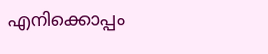എനിക്കൊപ്പം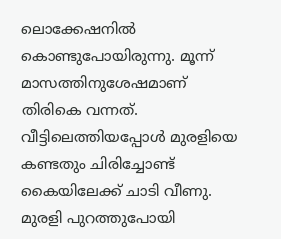ലൊക്കേഷനില്‍ കൊണ്ടുപോയിരുന്നു. മൂന്ന് മാസത്തിനുശേഷമാണ് തിരികെ വന്നത്. വീട്ടിലെത്തിയപ്പോള്‍ മുരളിയെ കണ്ടതും ചിരിച്ചോണ്ട് കൈയിലേക്ക് ചാടി വീണു. മുരളി പുറത്തുപോയി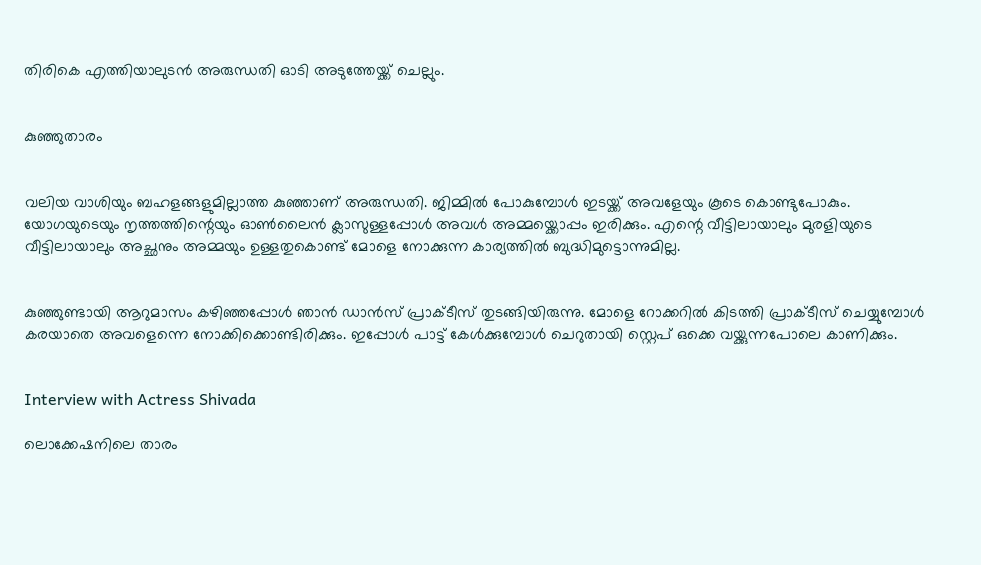തിരികെ എത്തിയാലുടന്‍ അരുന്ധതി ഓടി അടുത്തേയ്ക്ക് ചെല്ലും.


കുഞ്ഞുതാരം


വലിയ വാശിയും ബഹളങ്ങളുമില്ലാത്ത കുഞ്ഞാണ് അരുന്ധതി. ജിമ്മില്‍ പോകുമ്പോള്‍ ഇടയ്ക്ക് അവളേയും കൂടെ കൊണ്ടുപോകും. യോഗയുടെയും നൃത്തത്തിന്റെയും ഓണ്‍ലൈന്‍ ക്ലാസുള്ളപ്പോള്‍ അവള്‍ അമ്മയ്ക്കൊപ്പം ഇരിക്കും. എന്റെ വീട്ടിലായാലും മുരളിയുടെ വീട്ടിലായാലും അച്ഛനും അമ്മയും ഉള്ളതുകൊണ്ട് മോളെ നോക്കുന്ന കാര്യത്തില്‍ ബുദ്ധിമുട്ടൊന്നുമില്ല.


കുഞ്ഞുണ്ടായി ആറുമാസം കഴിഞ്ഞപ്പോള്‍ ഞാന്‍ ഡാന്‍സ് പ്രാക്ടീസ് തുടങ്ങിയിരുന്നു. മോളെ റോക്കറില്‍ കിടത്തി പ്രാക്ടീസ് ചെയ്യുമ്പോള്‍ കരയാതെ അവളെന്നെ നോക്കിക്കൊണ്ടിരിക്കും. ഇപ്പോള്‍ പാട്ട് കേള്‍ക്കുമ്പോള്‍ ചെറുതായി സ്റ്റെപ് ഒക്കെ വയ്ക്കുന്നപോലെ കാണിക്കും.


Interview with Actress Shivada

ലൊക്കേഷനിലെ താരം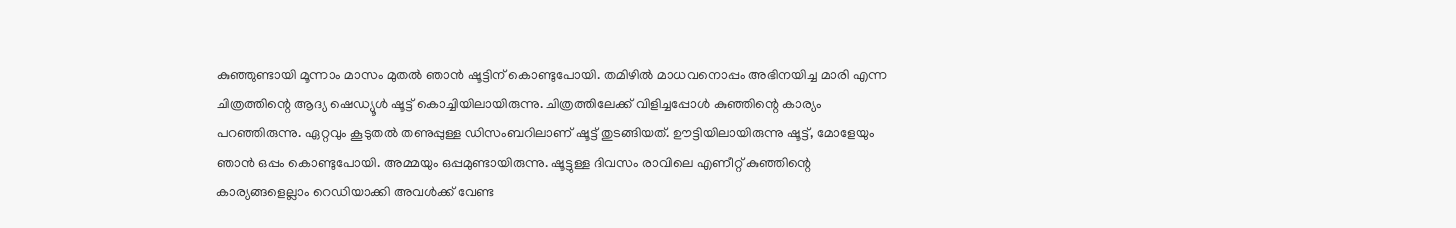കുഞ്ഞുണ്ടായി മൂന്നാം മാസം മുതല്‍ ഞാന്‍ ഷൂട്ടിന് കൊണ്ടുപോയി. തമിഴില്‍ മാധവനൊപ്പം അഭിനയിച്ച മാരി എന്ന ചിത്രത്തിന്റെ ആദ്യ ഷെഡ്യൂള്‍ ഷൂട്ട് കൊച്ചിയിലായിരുന്നു. ചിത്രത്തിലേക്ക് വിളിച്ചപ്പോള്‍ കുഞ്ഞിന്റെ കാര്യം പറഞ്ഞിരുന്നു. ഏറ്റവും കൂടുതല്‍ തണുപ്പുള്ള ഡിസംബറിലാണ് ഷൂട്ട് തുടങ്ങിയത്. ഊട്ടിയിലായിരുന്നു ഷൂട്ട്, മോളേയും ഞാന്‍ ഒപ്പം കൊണ്ടുപോയി. അമ്മയും ഒപ്പമുണ്ടായിരുന്നു. ഷൂട്ടുള്ള ദിവസം രാവിലെ എണീറ്റ് കുഞ്ഞിന്റെ കാര്യങ്ങളെല്ലാം റെഡിയാക്കി അവള്‍ക്ക് വേണ്ട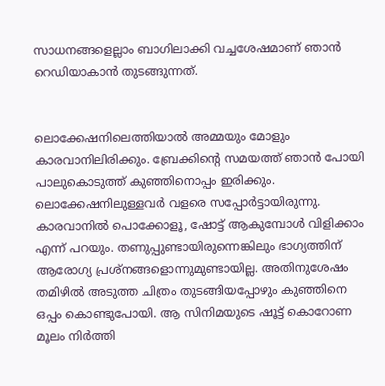സാധനങ്ങളെല്ലാം ബാഗിലാക്കി വച്ചശേഷമാണ് ഞാന്‍ റെഡിയാകാന്‍ തുടങ്ങുന്നത്.


ലൊക്കേഷനിലെത്തിയാല്‍ അമ്മയും മോളും കാരവാനിലിരിക്കും. ബ്രേക്കിന്റെ സമയത്ത് ഞാന്‍ പോയി പാലുകൊടുത്ത് കുഞ്ഞിനൊപ്പം ഇരിക്കും. ലൊക്കേഷനിലുള്ളവര്‍ വളരെ സപ്പോര്‍ട്ടായിരുന്നു. കാരവാനില്‍ പൊക്കോളൂ, ഷോട്ട് ആകുമ്പോള്‍ വിളിക്കാം എന്ന് പറയും. തണുപ്പുണ്ടായിരുന്നെങ്കിലും ഭാഗ്യത്തിന് ആരോഗ്യ പ്രശ്‌നങ്ങളൊന്നുമുണ്ടായില്ല. അതിനുശേഷം തമിഴില്‍ അടുത്ത ചിത്രം തുടങ്ങിയപ്പോഴും കുഞ്ഞിനെ ഒപ്പം കൊണ്ടുപോയി. ആ സിനിമയുടെ ഷൂട്ട് കൊറോണ മൂലം നിര്‍ത്തി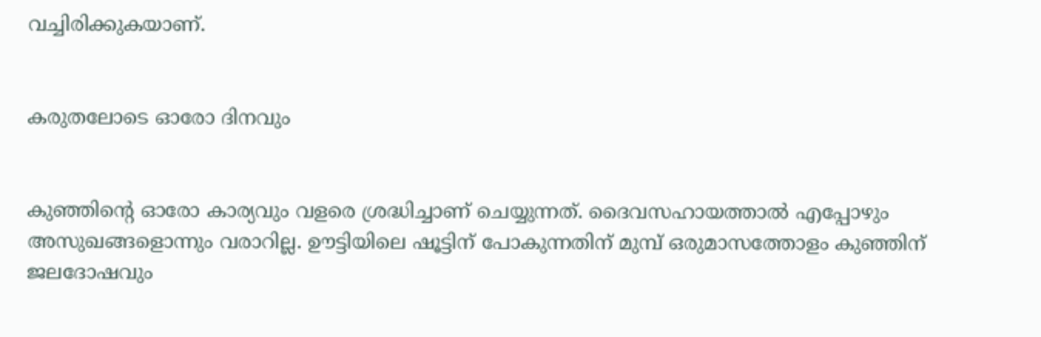വച്ചിരിക്കുകയാണ്.


കരുതലോടെ ഓരോ ദിനവും


കുഞ്ഞിന്റെ ഓരോ കാര്യവും വളരെ ശ്രദ്ധിച്ചാണ് ചെയ്യുന്നത്. ദൈവസഹായത്താല്‍ എപ്പോഴും അസുഖങ്ങളൊന്നും വരാറില്ല. ഊട്ടിയിലെ ഷൂട്ടിന് പോകുന്നതിന് മുമ്പ് ഒരുമാസത്തോളം കുഞ്ഞിന് ജലദോഷവും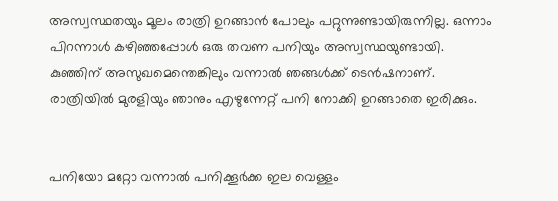അസ്വസ്ഥതയും മൂലം രാത്രി ഉറങ്ങാന്‍ പോലും പറ്റുന്നുണ്ടായിരുന്നില്ല. ഒന്നാം പിറന്നാള്‍ കഴിഞ്ഞപ്പോള്‍ ഒരു തവണ പനിയും അസ്വസ്ഥയുണ്ടായി. കുഞ്ഞിന് അസുഖമെന്തെങ്കിലും വന്നാല്‍ ഞങ്ങള്‍ക്ക് ടെന്‍ഷനാണ്. രാത്രിയില്‍ മുരളിയും ഞാനും എഴുന്നേറ്റ് പനി നോക്കി ഉറങ്ങാതെ ഇരിക്കും.


പനിയോ മറ്റോ വന്നാല്‍ പനിക്കൂര്‍ക്ക ഇല വെള്ളം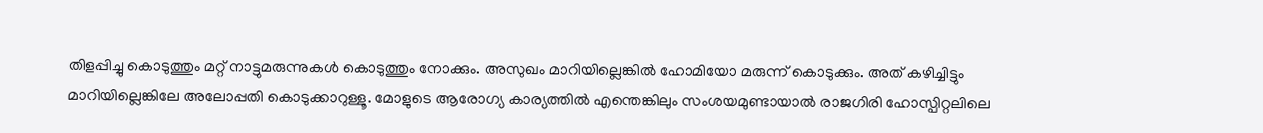തിളപ്പിച്ചു കൊടുത്തും മറ്റ് നാട്ടുമരുന്നുകള്‍ കൊടുത്തും നോക്കും. അസുഖം മാറിയില്ലെങ്കില്‍ ഹോമിയോ മരുന്ന് കൊടുക്കും. അത് കഴിച്ചിട്ടും മാറിയില്ലെങ്കിലേ അലോപ്പതി കൊടുക്കാറുള്ളൂ. മോളുടെ ആരോഗ്യ കാര്യത്തില്‍ എന്തെങ്കിലും സംശയമുണ്ടായാല്‍ രാജഗിരി ഹോസ്പിറ്റലിലെ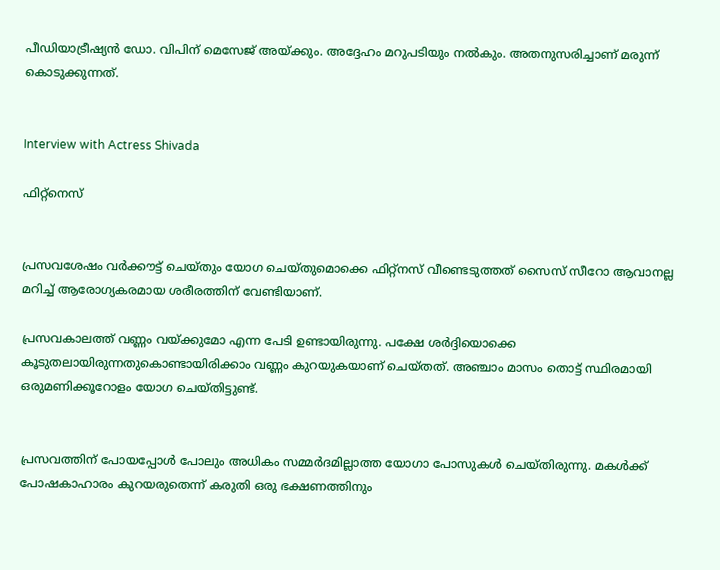പീഡിയാട്രീഷ്യന്‍ ഡോ. വിപിന് മെസേജ് അയ്ക്കും. അദ്ദേഹം മറുപടിയും നല്‍കും. അതനുസരിച്ചാണ് മരുന്ന് കൊടുക്കുന്നത്.


Interview with Actress Shivada

ഫിറ്റ്നെസ്


പ്രസവശേഷം വര്‍ക്കൗട്ട് ചെയ്തും യോഗ ചെയ്തുമൊക്കെ ഫിറ്റ്നസ് വീണ്ടെടുത്തത് സൈസ് സീറോ ആവാനല്ല മറിച്ച് ആരോഗ്യകരമായ ശരീരത്തിന് വേണ്ടിയാണ്.

പ്രസവകാലത്ത് വണ്ണം വയ്ക്കുമോ എന്ന പേടി ഉണ്ടായിരുന്നു. പക്ഷേ ശര്‍ദ്ദിയൊക്കെ കൂടുതലായിരുന്നതുകൊണ്ടായിരിക്കാം വണ്ണം കുറയുകയാണ് ചെയ്തത്. അഞ്ചാം മാസം തൊട്ട് സ്ഥിരമായി ഒരുമണിക്കൂറോളം യോഗ ചെയ്തിട്ടുണ്ട്.


പ്രസവത്തിന് പോയപ്പോള്‍ പോലും അധികം സമ്മര്‍ദമില്ലാത്ത യോഗാ പോസുകള്‍ ചെയ്തിരുന്നു. മകള്‍ക്ക് പോഷകാഹാരം കുറയരുതെന്ന് കരുതി ഒരു ഭക്ഷണത്തിനും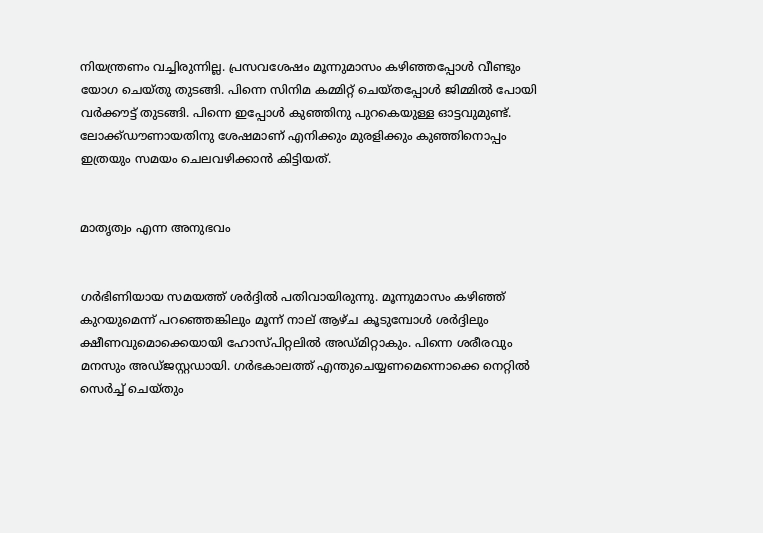നിയന്ത്രണം വച്ചിരുന്നില്ല. പ്രസവശേഷം മൂന്നുമാസം കഴിഞ്ഞപ്പോള്‍ വീണ്ടും യോഗ ചെയ്തു തുടങ്ങി. പിന്നെ സിനിമ കമ്മിറ്റ് ചെയ്തപ്പോള്‍ ജിമ്മില്‍ പോയി വര്‍ക്കൗട്ട് തുടങ്ങി. പിന്നെ ഇപ്പോള്‍ കുഞ്ഞിനു പുറകെയുള്ള ഓട്ടവുമുണ്ട്. ലോക്ക്ഡൗണായതിനു ശേഷമാണ് എനിക്കും മുരളിക്കും കുഞ്ഞിനൊപ്പം ഇത്രയും സമയം ചെലവഴിക്കാന്‍ കിട്ടിയത്.


മാതൃത്വം എന്ന അനുഭവം


ഗര്‍ഭിണിയായ സമയത്ത് ശര്‍ദ്ദില്‍ പതിവായിരുന്നു. മൂന്നുമാസം കഴിഞ്ഞ് കുറയുമെന്ന് പറഞ്ഞെങ്കിലും മൂന്ന് നാല് ആഴ്ച കൂടുമ്പോള്‍ ശര്‍ദ്ദിലും ക്ഷീണവുമൊക്കെയായി ഹോസ്പിറ്റലില്‍ അഡ്മിറ്റാകും. പിന്നെ ശരീരവും മനസും അഡ്ജസ്റ്റഡായി. ഗര്‍ഭകാലത്ത് എന്തുചെയ്യണമെന്നൊക്കെ നെറ്റില്‍ സെര്‍ച്ച് ചെയ്തും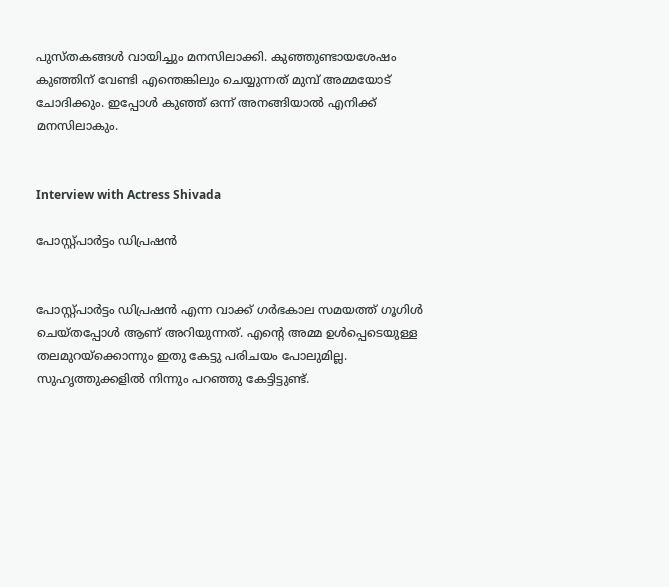പുസ്തകങ്ങള്‍ വായിച്ചും മനസിലാക്കി. കുഞ്ഞുണ്ടായശേഷം കുഞ്ഞിന് വേണ്ടി എന്തെങ്കിലും ചെയ്യുന്നത് മുമ്പ് അമ്മയോട് ചോദിക്കും. ഇപ്പോള്‍ കുഞ്ഞ് ഒന്ന് അനങ്ങിയാല്‍ എനിക്ക് മനസിലാകും.


Interview with Actress Shivada

പോസ്റ്റ്പാര്‍ട്ടം ഡിപ്രഷന്‍


പോസ്റ്റ്പാര്‍ട്ടം ഡിപ്രഷന്‍ എന്ന വാക്ക് ഗര്‍ഭകാല സമയത്ത് ഗൂഗിള്‍ ചെയ്തപ്പോള്‍ ആണ് അറിയുന്നത്. എന്റെ അമ്മ ഉള്‍പ്പെടെയുള്ള തലമുറയ്ക്കൊന്നും ഇതു കേട്ടു പരിചയം പോലുമില്ല. സുഹൃത്തുക്കളില്‍ നിന്നും പറഞ്ഞു കേട്ടിട്ടുണ്ട്.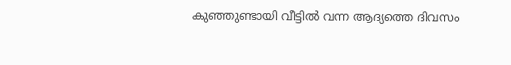കുഞ്ഞുണ്ടായി വീട്ടില്‍ വന്ന ആദ്യത്തെ ദിവസം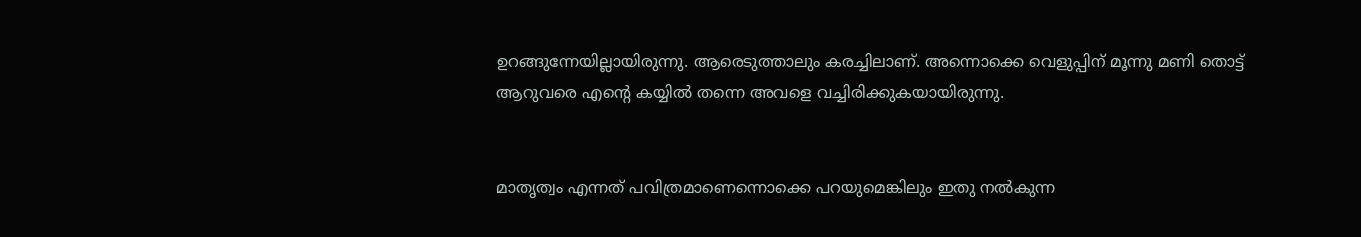ഉറങ്ങുന്നേയില്ലായിരുന്നു. ആരെടുത്താലും കരച്ചിലാണ്. അന്നൊക്കെ വെളുപ്പിന് മൂന്നു മണി തൊട്ട് ആറുവരെ എന്റെ കയ്യില്‍ തന്നെ അവളെ വച്ചിരിക്കുകയായിരുന്നു.


മാതൃത്വം എന്നത് പവിത്രമാണെന്നൊക്കെ പറയുമെങ്കിലും ഇതു നല്‍കുന്ന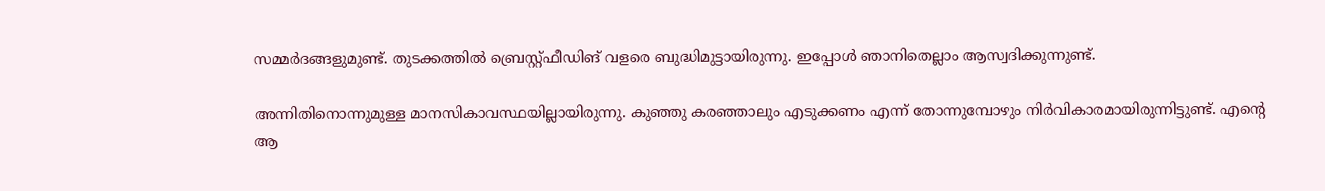സമ്മര്‍ദങ്ങളുമുണ്ട്. തുടക്കത്തില്‍ ബ്രെസ്റ്റ്ഫീഡിങ് വളരെ ബുദ്ധിമുട്ടായിരുന്നു. ഇപ്പോള്‍ ഞാനിതെല്ലാം ആസ്വദിക്കുന്നുണ്ട്.

അന്നിതിനൊന്നുമുള്ള മാനസികാവസ്ഥയില്ലായിരുന്നു. കുഞ്ഞു കരഞ്ഞാലും എടുക്കണം എന്ന് തോന്നുമ്പോഴും നിര്‍വികാരമായിരുന്നിട്ടുണ്ട്. എന്റെ ആ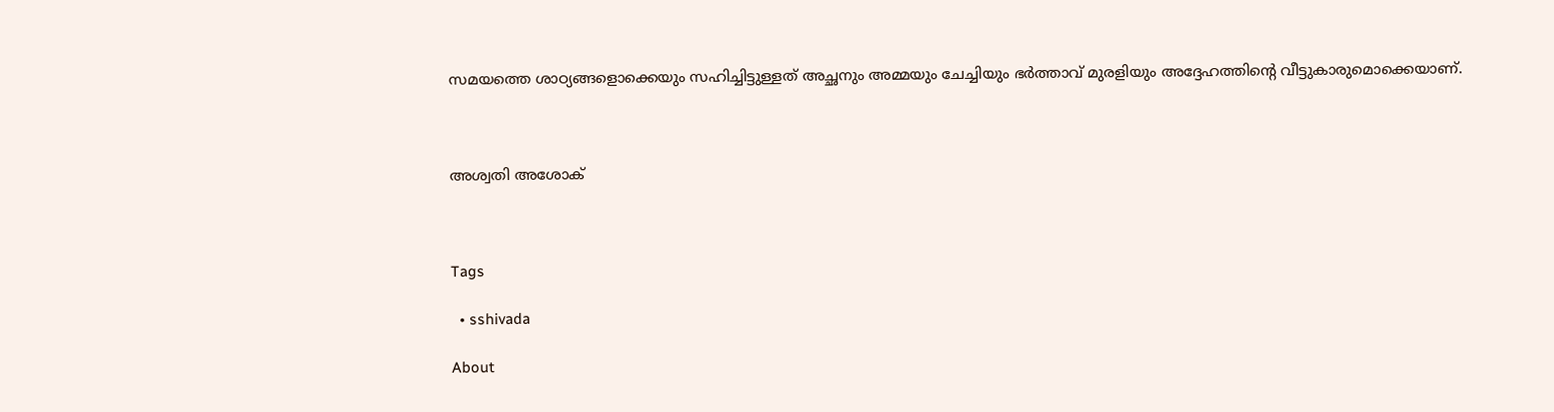സമയത്തെ ശാഠ്യങ്ങളൊക്കെയും സഹിച്ചിട്ടുള്ളത് അച്ഛനും അമ്മയും ചേച്ചിയും ഭര്‍ത്താവ് മുരളിയും അദ്ദേഹത്തിന്റെ വീട്ടുകാരുമൊക്കെയാണ്.



അശ്വതി അശോക്‌



Tags

  • sshivada

About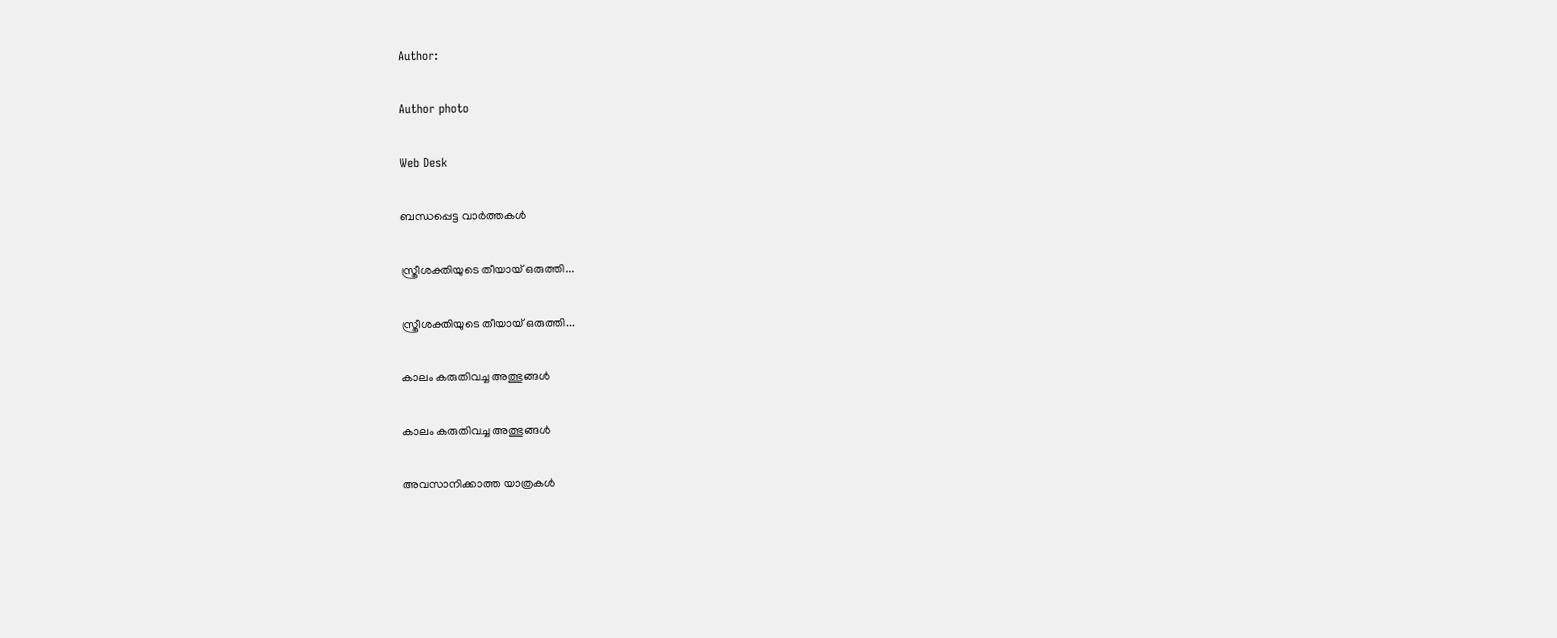Author:

Author photo

Web Desk

ബന്ധപ്പെട്ട വാർത്തകൾ

സ്ത്രീശക്തിയുടെ തീയായ് ഒരുത്തി...

സ്ത്രീശക്തിയുടെ തീയായ് ഒരുത്തി...

കാലം കരുതിവച്ച അത്ഭുങ്ങള്‍

കാലം കരുതിവച്ച അത്ഭുങ്ങള്‍

അവസാനിക്കാത്ത യാത്രകള്‍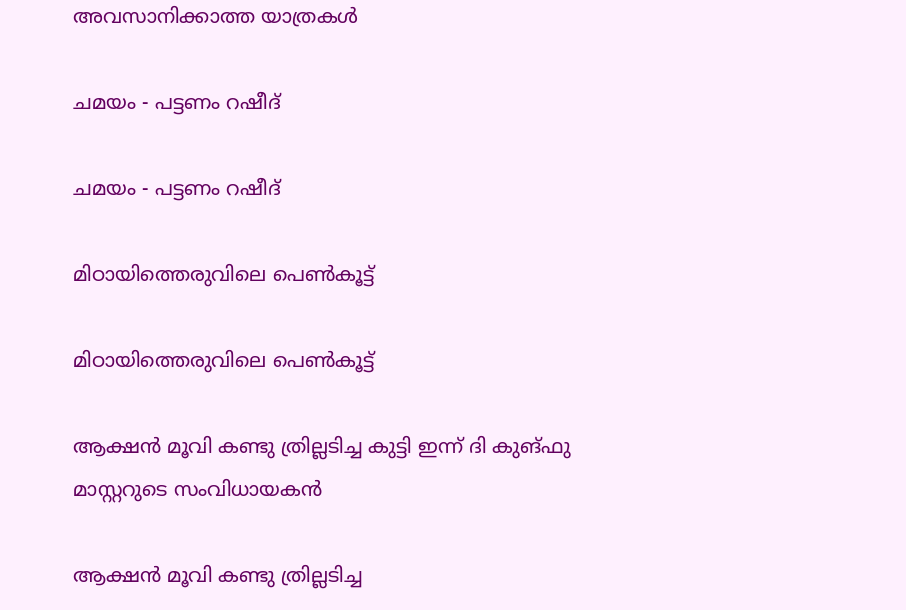അവസാനിക്കാത്ത യാത്രകള്‍

ചമയം - പട്ടണം റഷീദ്

ചമയം - പട്ടണം റഷീദ്

മിഠായിത്തെരുവിലെ പെണ്‍കൂട്ട്

മിഠായിത്തെരുവിലെ പെണ്‍കൂട്ട്

ആക്ഷന്‍ മൂവി കണ്ടു ത്രില്ലടിച്ച കുട്ടി ഇന്ന് ദി കുങ്ഫു മാസ്റ്ററുടെ സംവിധായകന്‍

ആക്ഷന്‍ മൂവി കണ്ടു ത്രില്ലടിച്ച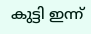കുട്ടി ഇന്ന്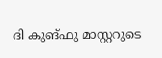ദി കുങ്ഫു മാസ്റ്ററുടെ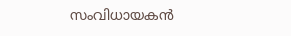സംവിധായകന്‍